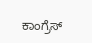ಕಾಂಗ್ರೆಸ್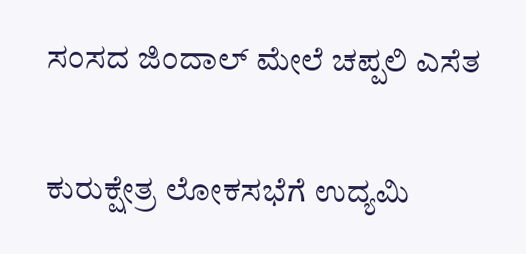ಸಂಸದ ಜಿಂದಾಲ್ ಮೇಲೆ ಚಪ್ಪಲಿ ಎಸೆತ

ಕುರುಕ್ಷೇತ್ರ ಲೋಕಸಭೆಗೆ ಉದ್ಯಮಿ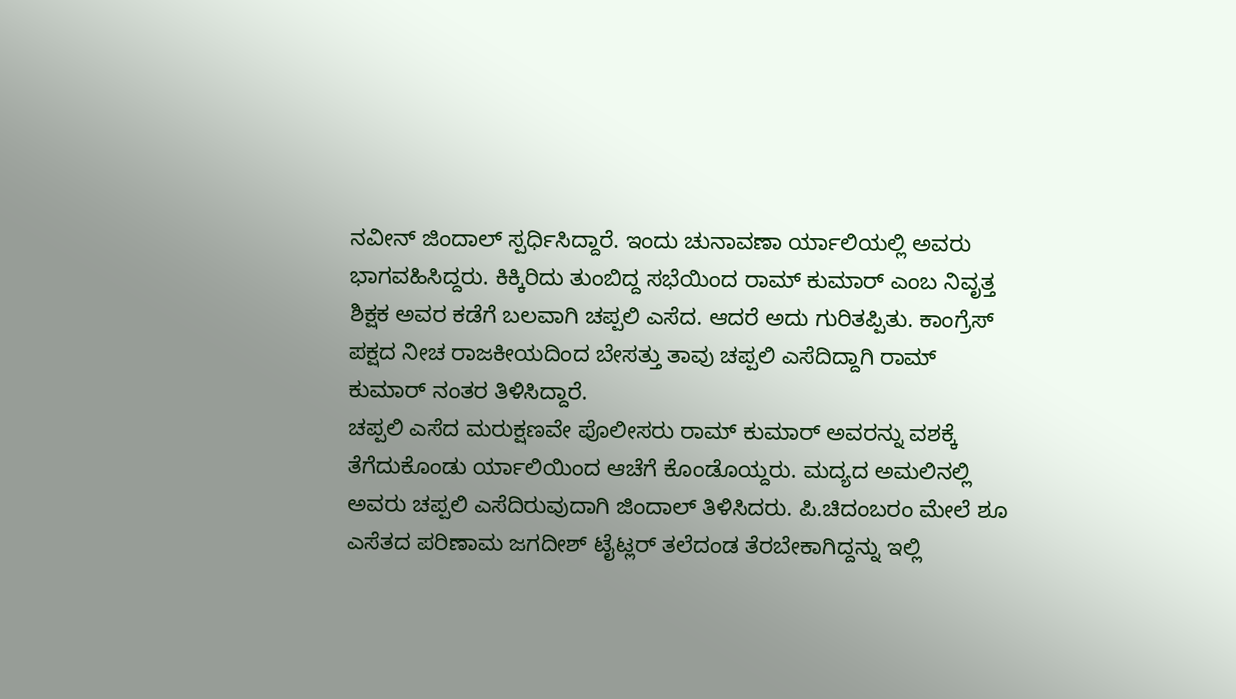ನವೀನ್ ಜಿಂದಾಲ್ ಸ್ಪರ್ಧಿಸಿದ್ದಾರೆ. ಇಂದು ಚುನಾವಣಾ ರ್ಯಾಲಿಯಲ್ಲಿ ಅವರು ಭಾಗವಹಿಸಿದ್ದರು. ಕಿಕ್ಕಿರಿದು ತುಂಬಿದ್ದ ಸಭೆಯಿಂದ ರಾಮ್ ಕುಮಾರ್ ಎಂಬ ನಿವೃತ್ತ ಶಿಕ್ಷಕ ಅವರ ಕಡೆಗೆ ಬಲವಾಗಿ ಚಪ್ಪಲಿ ಎಸೆದ. ಆದರೆ ಅದು ಗುರಿತಪ್ಪಿತು. ಕಾಂಗ್ರೆಸ್ ಪಕ್ಷದ ನೀಚ ರಾಜಕೀಯದಿಂದ ಬೇಸತ್ತು ತಾವು ಚಪ್ಪಲಿ ಎಸೆದಿದ್ದಾಗಿ ರಾಮ್ ಕುಮಾರ್ ನಂತರ ತಿಳಿಸಿದ್ದಾರೆ.
ಚಪ್ಪಲಿ ಎಸೆದ ಮರುಕ್ಷಣವೇ ಪೊಲೀಸರು ರಾಮ್ ಕುಮಾರ್ ಅವರನ್ನು ವಶಕ್ಕೆ ತೆಗೆದುಕೊಂಡು ರ್ಯಾಲಿಯಿಂದ ಆಚೆಗೆ ಕೊಂಡೊಯ್ದರು. ಮದ್ಯದ ಅಮಲಿನಲ್ಲಿ ಅವರು ಚಪ್ಪಲಿ ಎಸೆದಿರುವುದಾಗಿ ಜಿಂದಾಲ್ ತಿಳಿಸಿದರು. ಪಿ.ಚಿದಂಬರಂ ಮೇಲೆ ಶೂ ಎಸೆತದ ಪರಿಣಾಮ ಜಗದೀಶ್ ಟೈಟ್ಲರ್ ತಲೆದಂಡ ತೆರಬೇಕಾಗಿದ್ದನ್ನು ಇಲ್ಲಿ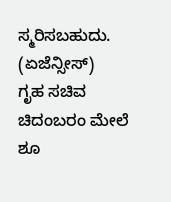ಸ್ಮರಿಸಬಹುದು.
(ಏಜೆನ್ಸೀಸ್)
ಗೃಹ ಸಚಿವ ಚಿದಂಬರಂ ಮೇಲೆ ಶೂ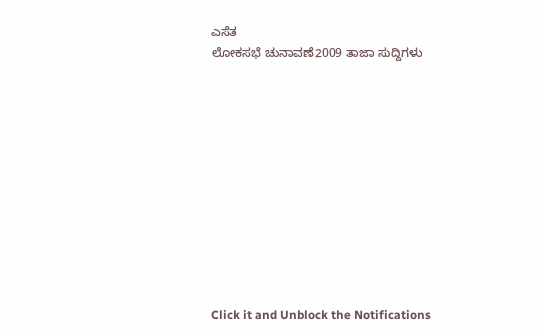ಎಸೆತ
ಲೋಕಸಭೆ ಚುನಾವಣೆ2009 ತಾಜಾ ಸುದ್ದಿಗಳು











Click it and Unblock the Notifications